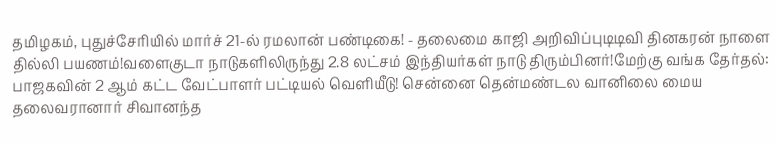தமிழகம், புதுச்சேரியில் மார்ச் 21-ல் ரமலான் பண்டிகை! - தலைமை காஜி அறிவிப்புடிடிவி தினகரன் நாளை தில்லி பயணம்!வளைகுடா நாடுகளிலிருந்து 2.8 லட்சம் இந்தியர்கள் நாடு திரும்பினர்!மேற்கு வங்க தேர்தல்: பாஜகவின் 2 ஆம் கட்ட வேட்பாளர் பட்டியல் வெளியீடு! சென்னை தென்மண்டல வானிலை மைய தலைவரானார் சிவானந்த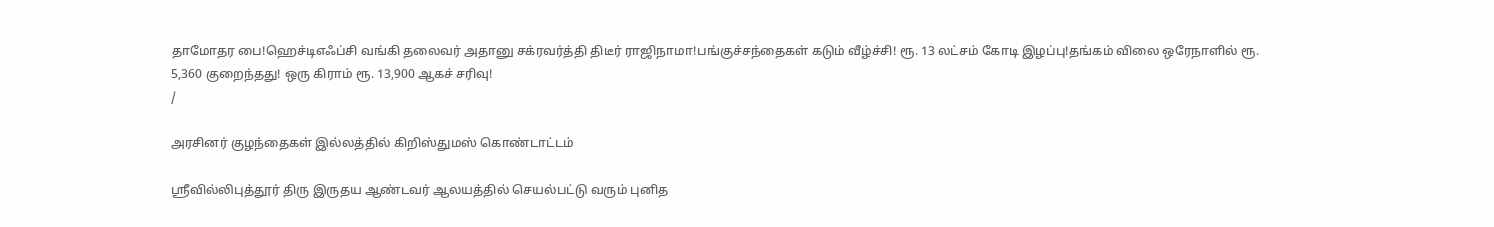தாமோதர பை!ஹெச்டிஎஃப்சி வங்கி தலைவர் அதானு சக்ரவர்த்தி திடீர் ராஜிநாமா!பங்குச்சந்தைகள் கடும் வீழ்ச்சி! ரூ. 13 லட்சம் கோடி இழப்பு!தங்கம் விலை ஒரேநாளில் ரூ. 5,360 குறைந்தது! ஒரு கிராம் ரூ. 13,900 ஆகச் சரிவு!
/

அரசினர் குழந்தைகள் இல்லத்தில் கிறிஸ்துமஸ் கொண்டாட்டம்

ஸ்ரீவில்லிபுத்தூர் திரு இருதய ஆண்டவர் ஆலயத்தில் செயல்பட்டு வரும் புனித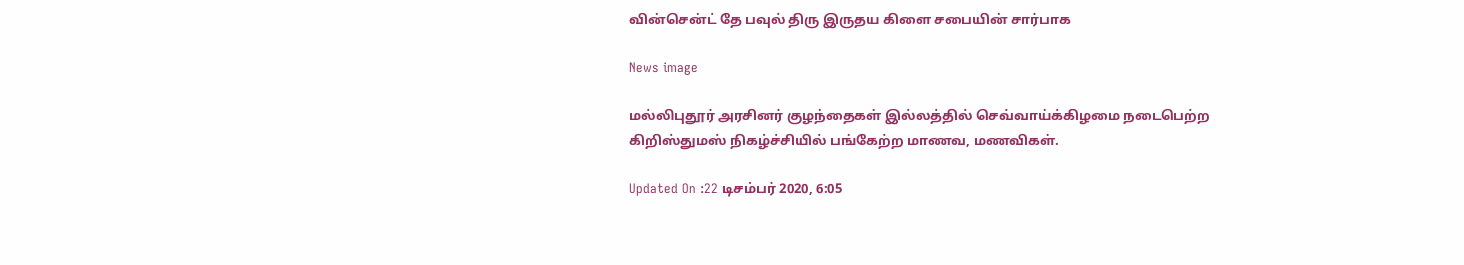வின்சென்ட் தே பவுல் திரு இருதய கிளை சபையின் சார்பாக

News image

மல்லிபுதூர் அரசினர் குழந்தைகள் இல்லத்தில் செவ்வாய்க்கிழமை நடைபெற்ற கிறிஸ்துமஸ் நிகழ்ச்சியில் பங்கேற்ற மாணவ, மணவிகள்.

Updated On :22 டிசம்பர் 2020, 6:05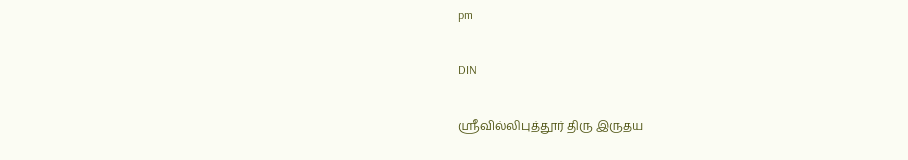pm

DIN

ஸ்ரீவில்லிபுத்தூர் திரு இருதய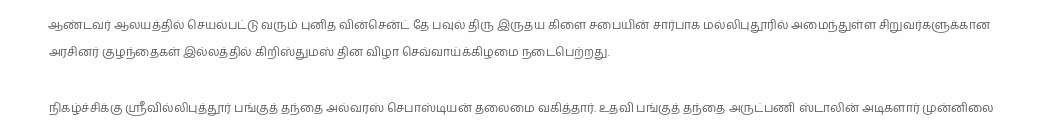ஆண்டவர் ஆலயத்தில் செயல்பட்டு வரும் புனித வின்சென்ட் தே பவுல் திரு இருதய கிளை சபையின் சார்பாக மல்லிபுதூரில் அமைந்துள்ள சிறுவர்களுக்கான அரசினர் குழந்தைகள் இல்லத்தில் கிறிஸ்துமஸ் தின விழா செவ்வாய்க்கிழமை நடைபெற்றது.

நிகழ்ச்சிக்கு ஸ்ரீவில்லிபுத்தூர் பங்குத் தந்தை அல்வரஸ் செபாஸ்டியன் தலைமை வகித்தார். உதவி பங்குத் தந்தை அருட்பணி ஸ்டாலின் அடிகளார் முன்னிலை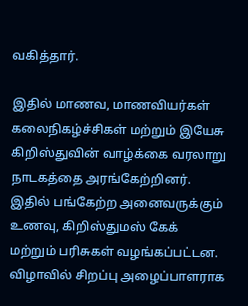வகித்தார்.

இதில் மாணவ, மாணவியர்கள் கலைநிகழ்ச்சிகள் மற்றும் இயேசு கிறிஸ்துவின் வாழ்க்கை வரலாறு நாடகத்தை அரங்கேற்றினர். இதில் பங்கேற்ற அனைவருக்கும் உணவு, கிறிஸ்துமஸ் கேக் மற்றும் பரிசுகள் வழங்கப்பட்டன. விழாவில் சிறப்பு அழைப்பாளராக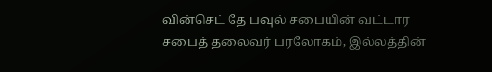வின்செட் தே பவுல் சபையின் வட்டார சபைத் தலைவர் பரலோகம், இல்லத்தின்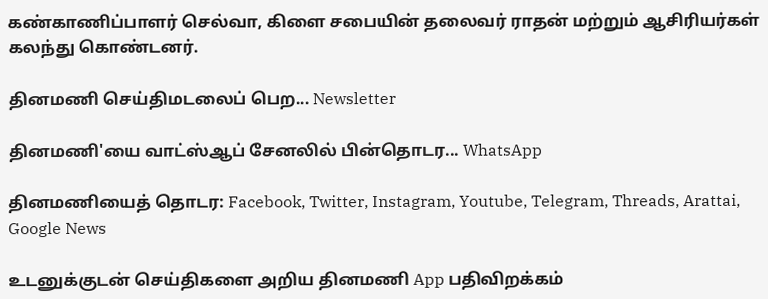கண்காணிப்பாளர் செல்வா, கிளை சபையின் தலைவர் ராதன் மற்றும் ஆசிரியர்கள் கலந்து கொண்டனர்.

தினமணி செய்திமடலைப் பெற... Newsletter

தினமணி'யை வாட்ஸ்ஆப் சேனலில் பின்தொடர... WhatsApp

தினமணியைத் தொடர: Facebook, Twitter, Instagram, Youtube, Telegram, Threads, Arattai, Google News

உடனுக்குடன் செய்திகளை அறிய தினமணி App பதிவிறக்கம்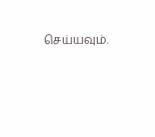செய்யவும்.